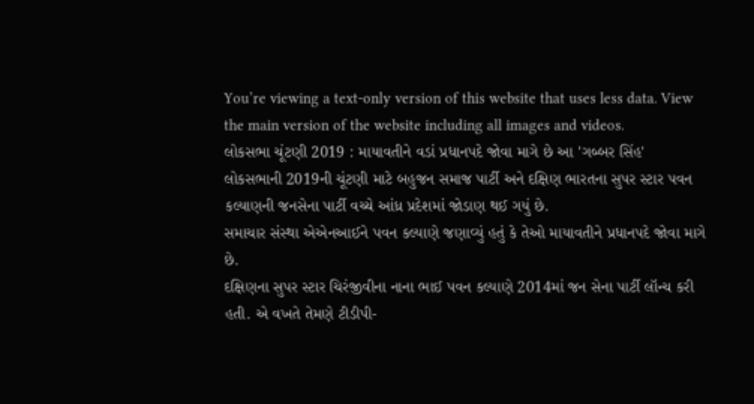You’re viewing a text-only version of this website that uses less data. View the main version of the website including all images and videos.
લોકસભા ચૂંટણી 2019 : માયાવતીને વડાં પ્રધાનપદે જોવા માગે છે આ 'ગબ્બર સિંહ'
લોકસભાની 2019ની ચૂંટણી માટે બહુજન સમાજ પાર્ટી અને દક્ષિણ ભારતના સુપર સ્ટાર પવન કલ્યાણની જનસેના પાર્ટી વચ્ચે આંધ્ર પ્રદેશમાં જોડાણ થઈ ગયું છે.
સમાચાર સંસ્થા એએનઆઈને પવન કલ્યાણે જણાવ્યું હતું કે તેઓ માયાવતીને પ્રધાનપદે જોવા માગે છે.
દક્ષિણના સુપર સ્ટાર ચિરંજીવીના નાના ભાઈ પવન કલ્યાણે 2014માં જન સેના પાર્ટી લૉન્ચ કરી હતી. એ વખતે તેમણે ટીડીપી-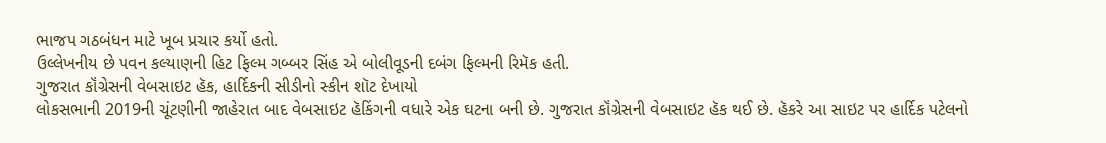ભાજપ ગઠબંધન માટે ખૂબ પ્રચાર કર્યો હતો.
ઉલ્લેખનીય છે પવન કલ્યાણની હિટ ફિલ્મ ગબ્બર સિંહ એ બોલીવૂડની દબંગ ફિલ્મની રિમૅક હતી.
ગુજરાત કૉંગ્રેસની વેબસાઇટ હૅક, હાર્દિકની સીડીનો સ્કીન શૉટ દેખાયો
લોકસભાની 2019ની ચૂંટણીની જાહેરાત બાદ વેબસાઇટ હૅકિંગની વધારે એક ઘટના બની છે. ગુજરાત કૉંગ્રેસની વેબસાઇટ હૅક થઈ છે. હૅકરે આ સાઇટ પર હાર્દિક પટેલનો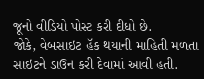જૂનો વીડિયો પોસ્ટ કરી દીધો છે.
જોકે, વેબસાઇટ હૅક થયાની માહિતી મળતા સાઇટને ડાઉન કરી દેવામાં આવી હતી.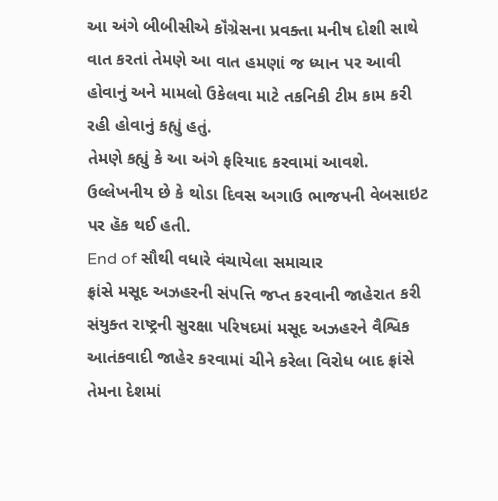આ અંગે બીબીસીએ કૉંગ્રેસના પ્રવક્તા મનીષ દોશી સાથે વાત કરતાં તેમણે આ વાત હમણાં જ ધ્યાન પર આવી હોવાનું અને મામલો ઉકેલવા માટે તકનિકી ટીમ કામ કરી રહી હોવાનું કહ્યું હતું.
તેમણે કહ્યું કે આ અંગે ફરિયાદ કરવામાં આવશે. ઉલ્લેખનીય છે કે થોડા દિવસ અગાઉ ભાજપની વેબસાઇટ પર હૅક થઈ હતી.
End of સૌથી વધારે વંચાયેલા સમાચાર
ફ્રાંસે મસૂદ અઝહરની સંપત્તિ જપ્ત કરવાની જાહેરાત કરી
સંયુક્ત રાષ્ટ્રની સુરક્ષા પરિષદમાં મસૂદ અઝહરને વૈશ્વિક આતંકવાદી જાહેર કરવામાં ચીને કરેલા વિરોધ બાદ ફ્રાંસે તેમના દેશમાં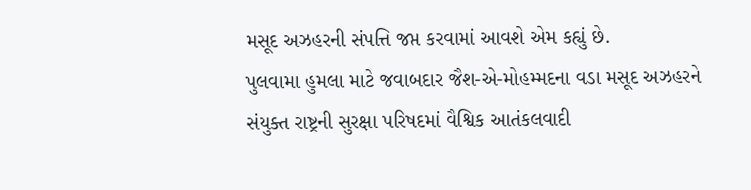મસૂદ અઝહરની સંપત્તિ જપ્ત કરવામાં આવશે એમ કહ્યું છે.
પુલવામા હુમલા માટે જવાબદાર જૈશ-એ-મોહમ્મદના વડા મસૂદ અઝહરને સંયુક્ત રાષ્ટ્રની સુરક્ષા પરિષદમાં વૈશ્વિક આતંકલવાદી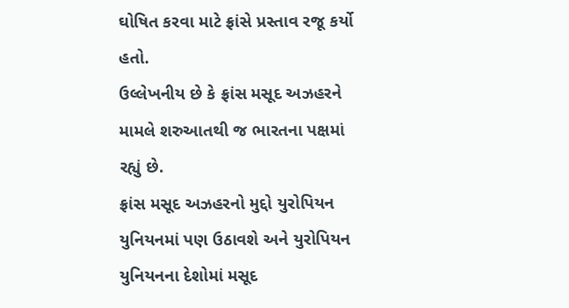ઘોષિત કરવા માટે ફ્રાંસે પ્રસ્તાવ રજૂ કર્યો હતો.
ઉલ્લેખનીય છે કે ફ્રાંસ મસૂદ અઝહરને મામલે શરુઆતથી જ ભારતના પક્ષમાં રહ્યું છે.
ફ્રાંસ મસૂદ અઝહરનો મુદ્દો યુરોપિયન યુનિયનમાં પણ ઉઠાવશે અને યુરોપિયન યુનિયનના દેશોમાં મસૂદ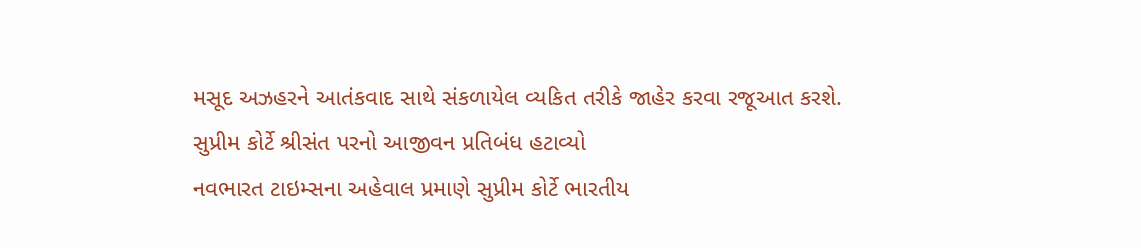મસૂદ અઝહરને આતંકવાદ સાથે સંકળાયેલ વ્યકિત તરીકે જાહેર કરવા રજૂઆત કરશે.
સુપ્રીમ કોર્ટે શ્રીસંત પરનો આજીવન પ્રતિબંધ હટાવ્યો
નવભારત ટાઇમ્સના અહેવાલ પ્રમાણે સુપ્રીમ કોર્ટે ભારતીય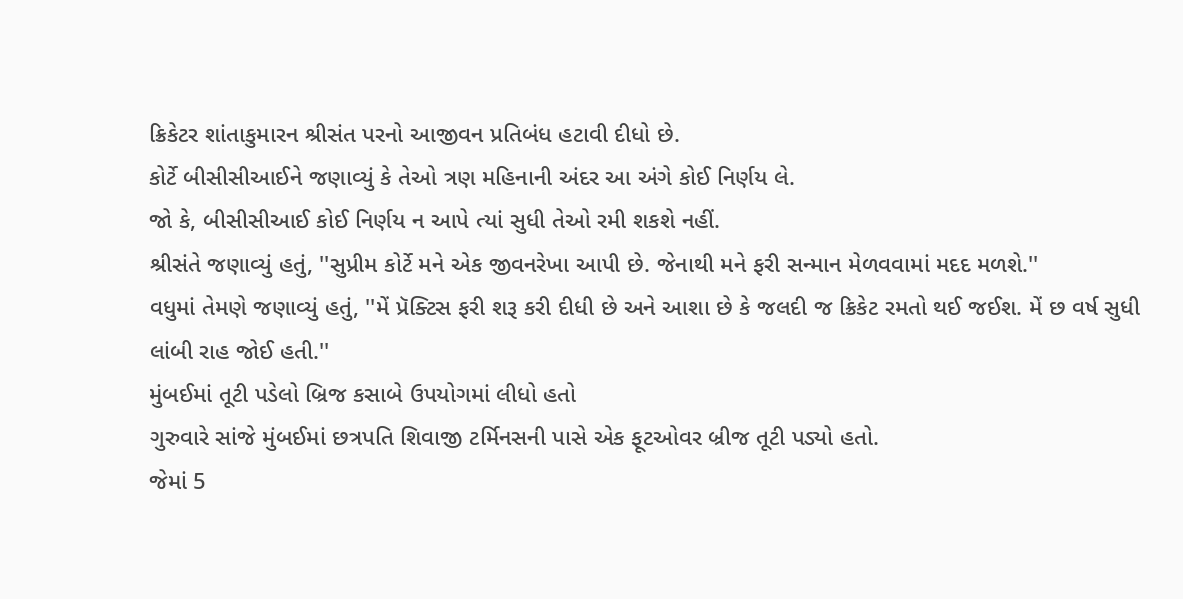ક્રિકેટર શાંતાકુમારન શ્રીસંત પરનો આજીવન પ્રતિબંધ હટાવી દીધો છે.
કોર્ટે બીસીસીઆઈને જણાવ્યું કે તેઓ ત્રણ મહિનાની અંદર આ અંગે કોઈ નિર્ણય લે.
જો કે, બીસીસીઆઈ કોઈ નિર્ણય ન આપે ત્યાં સુધી તેઓ રમી શકશે નહીં.
શ્રીસંતે જણાવ્યું હતું, ''સુપ્રીમ કોર્ટે મને એક જીવનરેખા આપી છે. જેનાથી મને ફરી સન્માન મેળવવામાં મદદ મળશે.''
વધુમાં તેમણે જણાવ્યું હતું, ''મેં પ્રૅક્ટિસ ફરી શરૂ કરી દીધી છે અને આશા છે કે જલદી જ ક્રિકેટ રમતો થઈ જઈશ. મેં છ વર્ષ સુધી લાંબી રાહ જોઈ હતી.''
મુંબઈમાં તૂટી પડેલો બ્રિજ કસાબે ઉપયોગમાં લીધો હતો
ગુરુવારે સાંજે મુંબઈમાં છત્રપતિ શિવાજી ટર્મિનસની પાસે એક ફૂટઓવર બ્રીજ તૂટી પડ્યો હતો.
જેમાં 5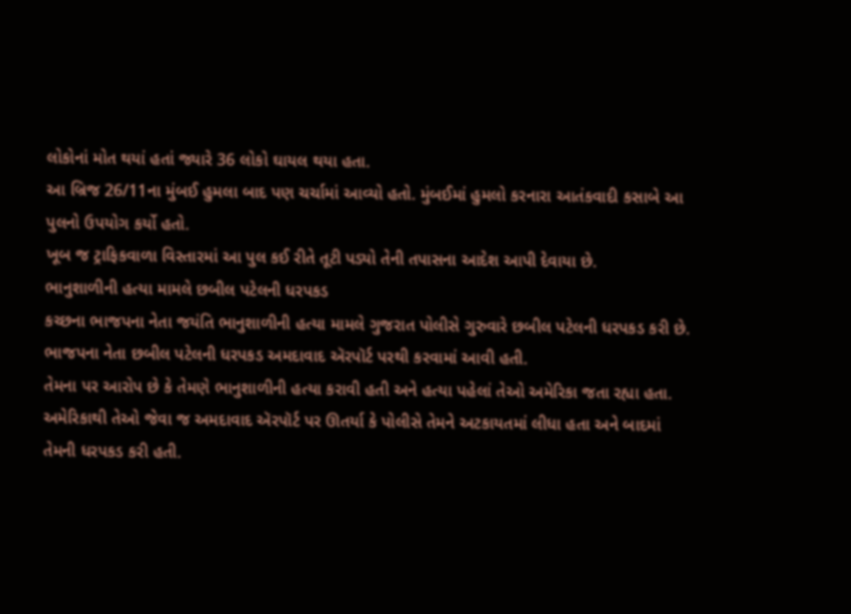લોકોનાં મોત થયાં હતાં જ્યારે 36 લોકો ઘાયલ થયા હતા.
આ બ્રિજ 26/11ના મુંબઈ હુમલા બાદ પણ ચર્ચામાં આવ્યો હતો. મુંબઈમાં હુમલો કરનારા આતંકવાદી કસાબે આ પુલનો ઉપયોગ કર્યો હતો.
ખૂબ જ ટ્રાફિકવાળા વિસ્તારમાં આ પુલ કઈ રીતે તૂટી પડ્યો તેની તપાસના આદેશ આપી દેવાયા છે.
ભાનુશાળીની હત્યા મામલે છબીલ પટેલની ધરપકડ
કચ્છના ભાજપના નેતા જયંતિ ભાનુશાળીની હત્યા મામલે ગુજરાત પોલીસે ગુરુવારે છબીલ પટેલની ધરપકડ કરી છે.
ભાજપના નેતા છબીલ પટેલની ધરપકડ અમદાવાદ ઍરપૉર્ટ પરથી કરવામાં આવી હતી.
તેમના પર આરોપ છે કે તેમણે ભાનુશાળીની હત્યા કરાવી હતી અને હત્યા પહેલાં તેઓ અમેરિકા જતા રહ્યા હતા.
અમેરિકાથી તેઓ જેવા જ અમદાવાદ ઍરપૉર્ટ પર ઊતર્યા કે પોલીસે તેમને અટકાયતમાં લીધા હતા અને બાદમાં તેમની ધરપકડ કરી હતી.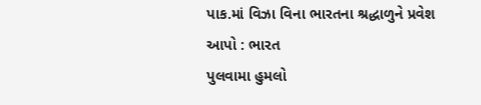પાક.માં વિઝા વિના ભારતના શ્રદ્ધાળુને પ્રવેશ આપો : ભારત
પુલવામા હુમલો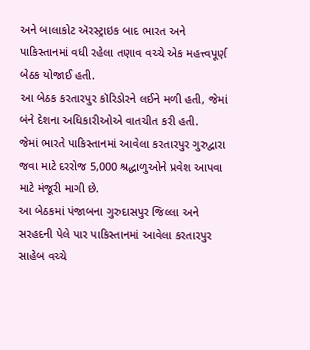અને બાલાકોટ ઍરસ્ટ્રાઇક બાદ ભારત અને પાકિસ્તાનમાં વધી રહેલા તણાવ વચ્ચે એક મહત્ત્વપૂર્ણ બેઠક યોજાઈ હતી.
આ બેઠક કરતારપુર કૉરિડોરને લઈને મળી હતી, જેમાં બંને દેશના અધિકારીઓએ વાતચીત કરી હતી.
જેમાં ભારતે પાકિસ્તાનમાં આવેલા કરતારપુર ગુરુદ્વારા જવા માટે દરરોજ 5,000 શ્રદ્ધાળુઓને પ્રવેશ આપવા માટે મંજૂરી માગી છે.
આ બેઠકમાં પંજાબના ગુરુદાસપુર જિલ્લા અને સરહદની પેલે પાર પાકિસ્તાનમાં આવેલા કરતારપુર સાહેબ વચ્ચે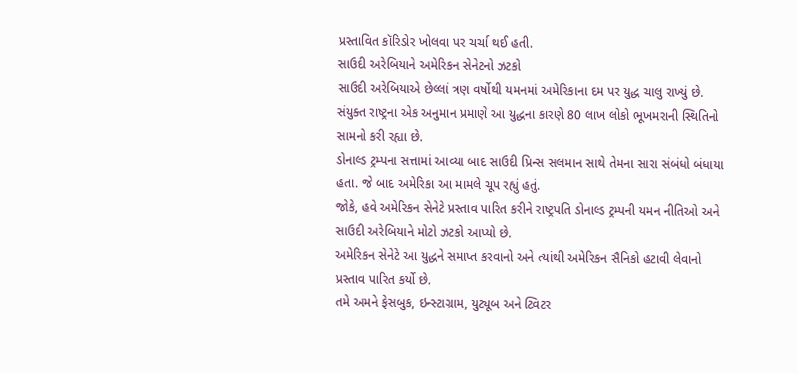પ્રસ્તાવિત કૉરિડોર ખોલવા પર ચર્ચા થઈ હતી.
સાઉદી અરેબિયાને અમેરિકન સેનેટનો ઝટકો
સાઉદી અરેબિયાએ છેલ્લાં ત્રણ વર્ષોથી યમનમાં અમેરિકાના દમ પર યુદ્ધ ચાલુ રાખ્યું છે.
સંયુક્ત રાષ્ટ્રના એક અનુમાન પ્રમાણે આ યુદ્ધના કારણે 80 લાખ લોકો ભૂખમરાની સ્થિતિનો સામનો કરી રહ્યા છે.
ડોનાલ્ડ ટ્રમ્પના સત્તામાં આવ્યા બાદ સાઉદી પ્રિન્સ સલમાન સાથે તેમના સારા સંબંધો બંધાયા હતા. જે બાદ અમેરિકા આ મામલે ચૂપ રહ્યું હતું.
જોકે, હવે અમેરિકન સેનેટે પ્રસ્તાવ પારિત કરીને રાષ્ટ્રપતિ ડોનાલ્ડ ટ્રમ્પની યમન નીતિઓ અને સાઉદી અરેબિયાને મોટો ઝટકો આપ્યો છે.
અમેરિકન સેનેટે આ યુદ્ધને સમાપ્ત કરવાનો અને ત્યાંથી અમેરિકન સૈનિકો હટાવી લેવાનો પ્રસ્તાવ પારિત કર્યો છે.
તમે અમને ફેસબુક, ઇન્સ્ટાગ્રામ, યુટ્યૂબ અને ટ્વિટર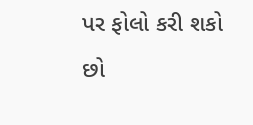પર ફોલો કરી શકો છો